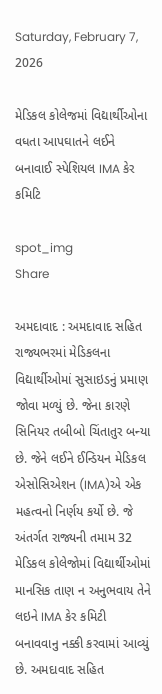Saturday, February 7, 2026

મેડિકલ કોલેજમાં વિદ્યાર્થીઓના વધતા આપઘાતને લઈને બનાવાઈ સ્પેશિયલ IMA કેર કમિટિ

spot_img
Share

અમદાવાદ : અમદાવાદ સહિત રાજ્યભરમાં મેડિકલના વિદ્યાર્થીઓમાં સુસાઇડનું પ્રમાણ જોવા મળ્યું છે. જેના કારણે સિનિયર તબીબો ચિંતાતુર બન્યા છે. જેને લઈને ઈન્ડિયન મેડિકલ એસોસિએશન (IMA)એ એક મહત્વનો નિર્ણય કર્યો છે. જે અંતર્ગત રાજ્યની તમામ 32 મેડિકલ કોલેજોમાં વિદ્યાર્થીઓમાં માનસિક તાણ ન અનુભવાય તેને લઇને IMA કેર કમિટી બનાવવાનુ નક્કી કરવામાં આવ્યું છે. અમદાવાદ સહિત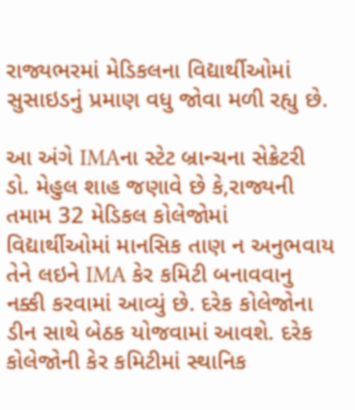રાજ્યભરમાં મેડિકલના વિદ્યાર્થીઓમાં સુસાઇડનું પ્રમાણ વધુ જોવા મળી રહ્યુ છે.

આ અંગે IMAના સ્ટેટ બ્રાન્ચના સેક્રેટરી ડો. મેહુલ શાહ જણાવે છે કે,રાજ્યની તમામ 32 મેડિકલ કોલેજોમાં વિદ્યાર્થીઓમાં માનસિક તાણ ન અનુભવાય તેને લઇને IMA કેર કમિટી બનાવવાનુ નક્કી કરવામાં આવ્યું છે. દરેક કોલેજોના ડીન સાથે બેઠક યોજવામાં આવશે. દરેક કોલેજોની કેર કમિટીમાં સ્થાનિક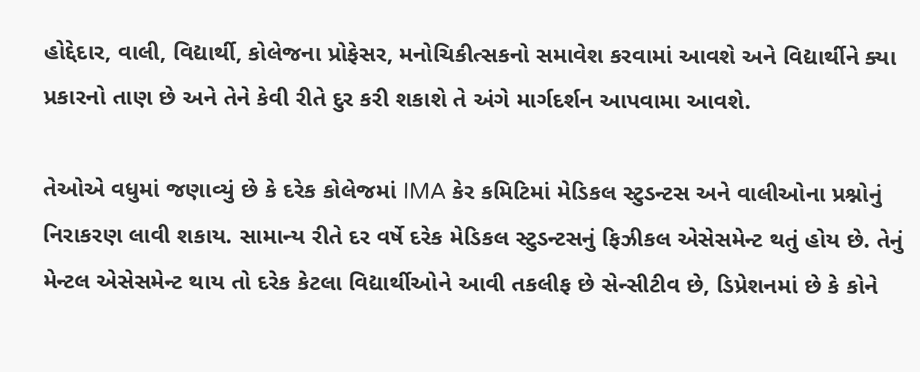હોદ્દેદાર, વાલી, વિદ્યાર્થી, કોલેજના પ્રોફેસર, મનોચિકીત્સકનો સમાવેશ કરવામાં આવશે અને વિદ્યાર્થીને ક્યા પ્રકારનો તાણ છે અને તેને કેવી રીતે દુર કરી શકાશે તે અંગે માર્ગદર્શન આપવામા આવશે.

તેઓએ વધુમાં જણાવ્યું છે કે દરેક કોલેજમાં IMA કેર કમિટિમાં મેડિકલ સ્ટુડન્ટસ અને વાલીઓના પ્રશ્નોનું નિરાકરણ લાવી શકાય. સામાન્ય રીતે દર વર્ષે દરેક મેડિકલ સ્ટુડન્ટસનું ફિઝીકલ એસેસમેન્ટ થતું હોય છે. તેનું મેન્ટલ એસેસમેન્ટ થાય તો દરેક કેટલા વિદ્યાર્થીઓને આવી તકલીફ છે સેન્સીટીવ છે, ડિપ્રેશનમાં છે કે કોને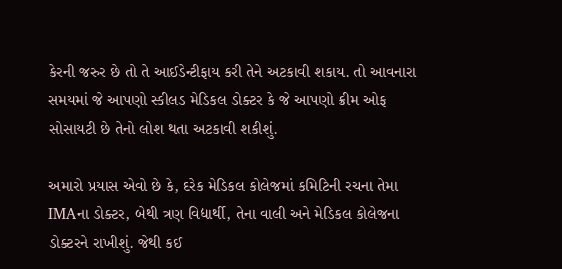કેરની જરુર છે તો તે આઈડેન્ટીફાય કરી તેને અટકાવી શકાય. તો આવનારા સમયમાં જે આપણો સ્કીલડ મેડિકલ ડોક્ટર કે જે આપણો ક્રીમ ઓફ સોસાયટી છે તેનો લોશ થતા અટકાવી શકીશું.

અમારો પ્રયાસ એવો છે કે, દરેક મેડિકલ કોલેજમાં કમિટિની રચના તેમા IMAના ડોક્ટર, બેથી ત્રણ વિદ્યાર્થી, તેના વાલી અને મેડિકલ કોલેજના ડોક્ટરને રાખીશું. જેથી કઈ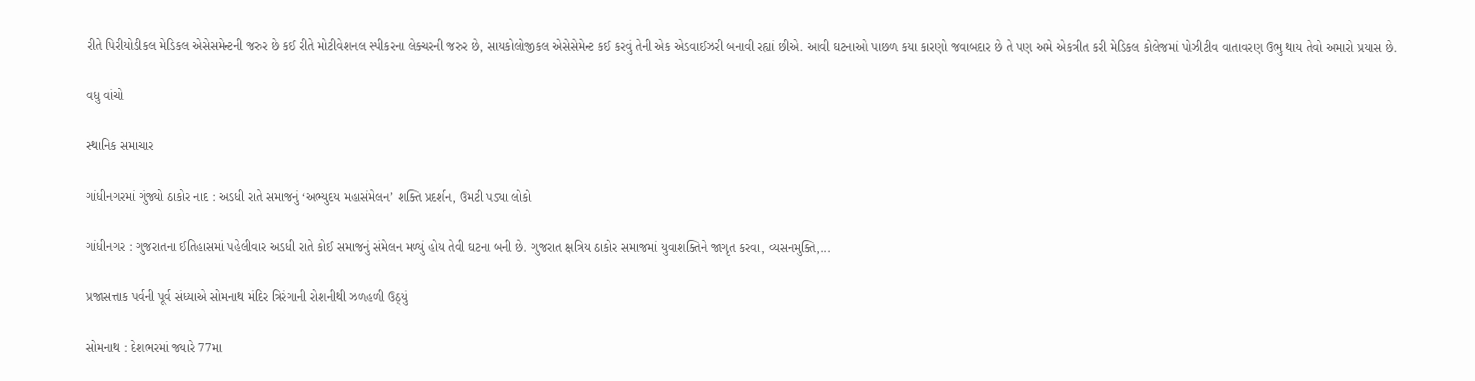રીતે પિરીયોડીકલ મેડિકલ એસેસમેન્ટની જરુર છે કઈ રીતે મોટીવેશનલ સ્પીકરના લેક્ચરની જરુર છે, સાયકોલોજીકલ એસેસેમેન્ટ કઈ કરવું તેની એક એડવાઈઝરી બનાવી રહ્યાં છીએ. આવી ઘટનાઓ પાછળ કયા કારણો જવાબદાર છે તે પણ અમે એકત્રીત કરી મેડિકલ કોલેજમાં પોઝીટીવ વાતાવરણ ઉભુ થાય તેવો અમારો પ્રયાસ છે.

વધુ વાંચો

સ્થાનિક સમાચાર

ગાંધીનગરમાં ગુંજ્યો ઠાકોર નાદ : અડધી રાતે સમાજનું ‘અભ્યુદય મહાસંમેલન’ શક્તિ પ્રદર્શન, ઉમટી પડ્યા લોકો

ગાંધીનગર : ગુજરાતના ઈતિહાસમાં પહેલીવાર અડધી રાતે કોઈ સમાજનું સંમેલન મળ્યું હોય તેવી ઘટના બની છે. ગુજરાત ક્ષત્રિય ઠાકોર સમાજમાં યુવાશક્તિને જાગૃત કરવા, વ્યસનમુક્તિ,...

પ્રજાસત્તાક પર્વની પૂર્વ સંધ્યાએ સોમનાથ મંદિર ત્રિરંગાની રોશનીથી ઝળહળી ઉઠ્યું

સોમનાથ : દેશભરમાં જ્યારે 77મા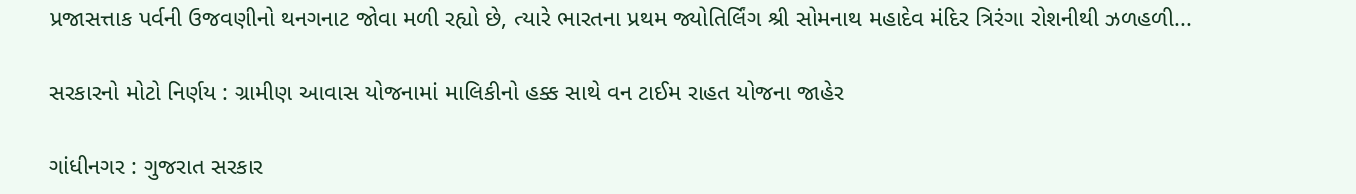પ્રજાસત્તાક પર્વની ઉજવણીનો થનગનાટ જોવા મળી રહ્યો છે, ત્યારે ભારતના પ્રથમ જ્યોતિર્લિંગ શ્રી સોમનાથ મહાદેવ મંદિર ત્રિરંગા રોશનીથી ઝળહળી...

સરકારનો મોટો નિર્ણય : ગ્રામીણ આવાસ યોજનામાં માલિકીનો હક્ક સાથે વન ટાઈમ રાહત યોજના જાહેર

ગાંધીનગર : ગુજરાત સરકાર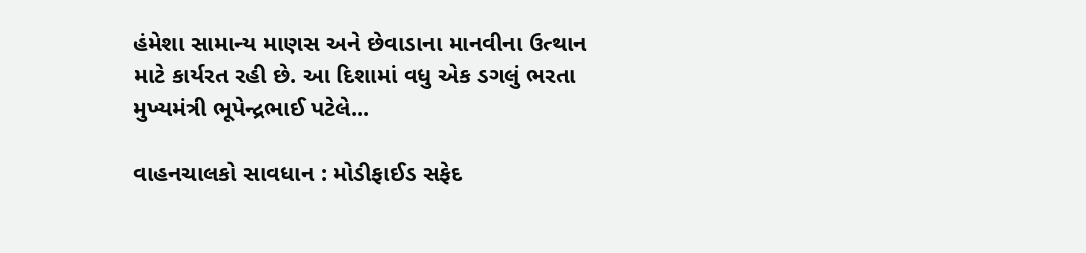હંમેશા સામાન્ય માણસ અને છેવાડાના માનવીના ઉત્થાન માટે કાર્યરત રહી છે. આ દિશામાં વધુ એક ડગલું ભરતા મુખ્યમંત્રી ભૂપેન્દ્રભાઈ પટેલે...

વાહનચાલકો સાવધાન : મોડીફાઈડ સફેદ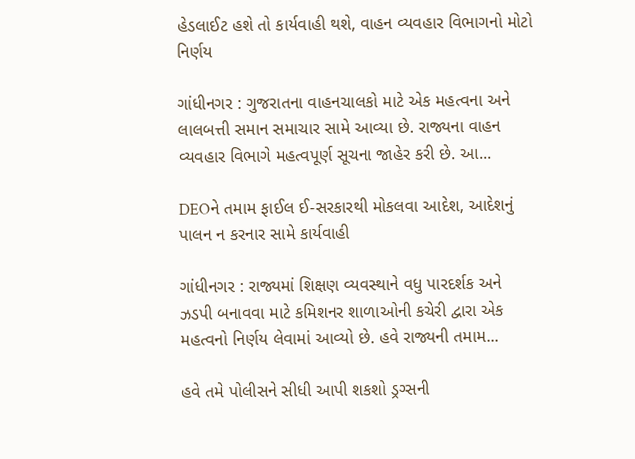હેડલાઈટ હશે તો કાર્યવાહી થશે, વાહન વ્યવહાર વિભાગનો મોટો નિર્ણય

ગાંધીનગર : ગુજરાતના વાહનચાલકો માટે એક મહત્વના અને લાલબત્તી સમાન સમાચાર સામે આવ્યા છે. રાજ્યના વાહન વ્યવહાર વિભાગે મહત્વપૂર્ણ સૂચના જાહેર કરી છે. આ...

DEOને તમામ ફાઈલ ઈ-સરકારથી મોકલવા આદેશ, આદેશનું પાલન ન કરનાર સામે કાર્યવાહી

ગાંધીનગર : રાજ્યમાં શિક્ષણ વ્યવસ્થાને વધુ પારદર્શક અને ઝડપી બનાવવા માટે કમિશનર શાળાઓની કચેરી દ્વારા એક મહત્વનો નિર્ણય લેવામાં આવ્યો છે. હવે રાજ્યની તમામ...

હવે તમે પોલીસને સીધી આપી શકશો ડ્રગ્સની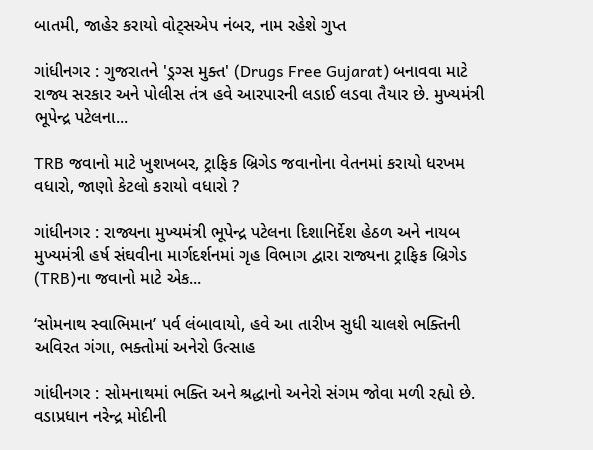બાતમી, જાહેર કરાયો વોટ્સએપ નંબર, નામ રહેશે ગુપ્ત

ગાંધીનગર : ગુજરાતને 'ડ્રગ્સ મુક્ત' (Drugs Free Gujarat) બનાવવા માટે રાજ્ય સરકાર અને પોલીસ તંત્ર હવે આરપારની લડાઈ લડવા તૈયાર છે. મુખ્યમંત્રી ભૂપેન્દ્ર પટેલના...

TRB જવાનો માટે ખુશખબર, ટ્રાફિક બ્રિગેડ જવાનોના વેતનમાં કરાયો ધરખમ વધારો, જાણો કેટલો કરાયો વધારો ?

ગાંધીનગર : રાજ્યના મુખ્યમંત્રી ભૂપેન્દ્ર પટેલના દિશાનિર્દેશ હેઠળ અને નાયબ મુખ્યમંત્રી હર્ષ સંઘવીના માર્ગદર્શનમાં ગૃહ વિભાગ દ્વારા રાજ્યના ટ્રાફિક બ્રિગેડ (TRB)ના જવાનો માટે એક...

‘સોમનાથ સ્વાભિમાન’ પર્વ લંબાવાયો, હવે આ તારીખ સુધી ચાલશે ભક્તિની અવિરત ગંગા, ભક્તોમાં અનેરો ઉત્સાહ

ગાંધીનગર : સોમનાથમાં ભક્તિ અને શ્રદ્ધાનો અનેરો સંગમ જોવા મળી રહ્યો છે. વડાપ્રધાન નરેન્દ્ર મોદીની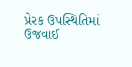પ્રેરક ઉપસ્થિતિમાં ઉજવાઈ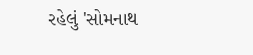રહેલું 'સોમનાથ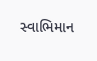સ્વાભિમાન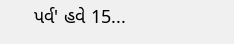પર્વ' હવે 15...